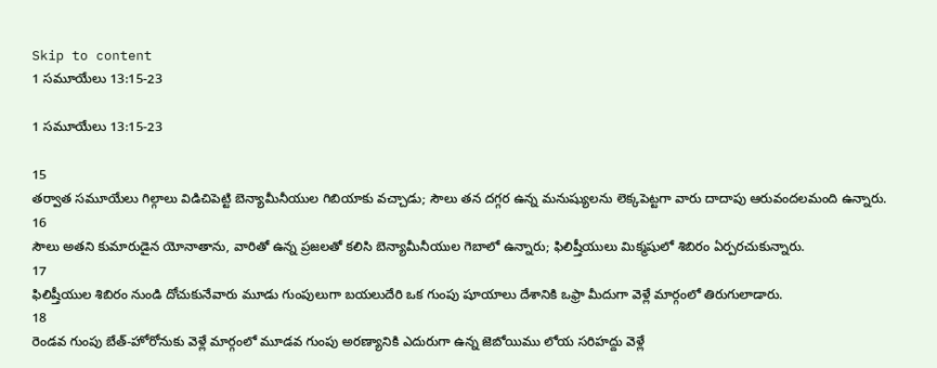Skip to content
1 సమూయేలు 13:15-23

1 సమూయేలు 13:15-23

15
తర్వాత సమూయేలు గిల్గాలు విడిచిపెట్టి బెన్యామీనీయుల గిబియాకు వచ్చాడు; సౌలు తన దగ్గర ఉన్న మనుష్యులను లెక్కపెట్టగా వారు దాదాపు ఆరువందలమంది ఉన్నారు.
16
సౌలు అతని కుమారుడైన యోనాతాను, వారితో ఉన్న ప్రజలతో కలిసి బెన్యామీనీయుల గెబాలో ఉన్నారు; ఫిలిష్తీయులు మిక్మషులో శిబిరం ఏర్పరచుకున్నారు.
17
ఫిలిష్తీయుల శిబిరం నుండి దోచుకునేవారు మూడు గుంపులుగా బయలుదేరి ఒక గుంపు షూయాలు దేశానికి ఒఫ్రా మీదుగా వెళ్లే మార్గంలో తిరుగులాడారు.
18
రెండవ గుంపు బేత్-హోరోనుకు వెళ్లే మార్గంలో మూడవ గుంపు అరణ్యానికి ఎదురుగా ఉన్న జెబోయిము లోయ సరిహద్దు వెళ్లే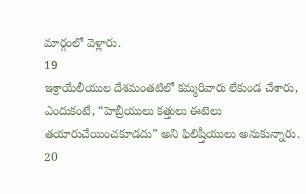మార్గంలో వెళ్లారు.
19
ఇశ్రాయేలీయుల దేశమంతటిలో కమ్మరివారు లేకుండ చేశారు, ఎందుకంటే, “హెబ్రీయులు కత్తులు ఈటెలు తయారుచేయించకూడదు” అని ఫిలిష్తీయులు అనుకున్నారు.
20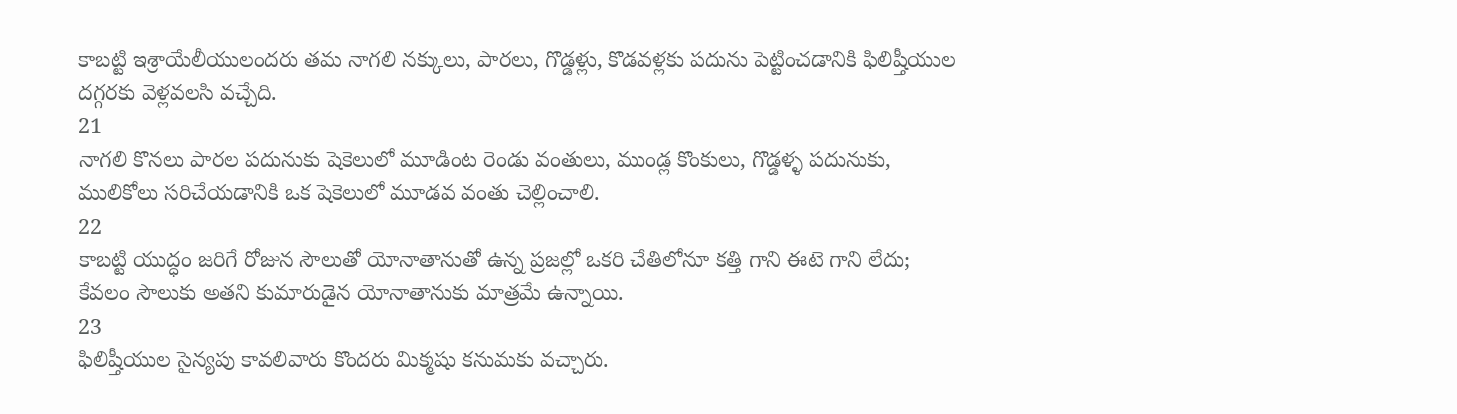కాబట్టి ఇశ్రాయేలీయులందరు తమ నాగలి నక్కులు, పారలు, గొడ్డళ్లు, కొడవళ్లకు పదును పెట్టించడానికి ఫిలిష్తీయుల దగ్గరకు వెళ్లవలసి వచ్చేది.
21
నాగలి కొనలు పారల పదునుకు షెకెలులో మూడింట రెండు వంతులు, ముండ్ల కొంకులు, గొడ్డళ్ళ పదునుకు, ములికోలు సరిచేయడానికి ఒక షెకెలులో మూడవ వంతు చెల్లించాలి.
22
కాబట్టి యుద్ధం జరిగే రోజున సౌలుతో యోనాతానుతో ఉన్న ప్రజల్లో ఒకరి చేతిలోనూ కత్తి గాని ఈటె గాని లేదు; కేవలం సౌలుకు అతని కుమారుడైన యోనాతానుకు మాత్రమే ఉన్నాయి.
23
ఫిలిష్తీయుల సైన్యపు కావలివారు కొందరు మిక్మషు కనుమకు వచ్చారు.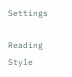Settings

Reading Style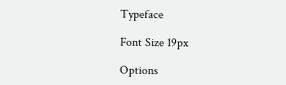Typeface

Font Size 19px

Options